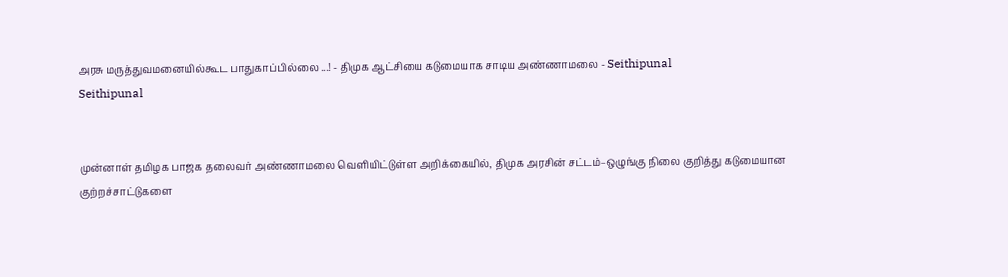அரசு மருத்துவமனையில்கூட பாதுகாப்பில்லை ...! - திமுக ஆட்சியை கடுமையாக சாடிய அண்ணாமலை - Seithipunal
Seithipunal


முன்னாள் தமிழக பாஜக தலைவர் அண்ணாமலை வெளியிட்டுள்ள அறிக்கையில், திமுக அரசின் சட்டம்–ஒழுங்கு நிலை குறித்து கடுமையான குற்றச்சாட்டுகளை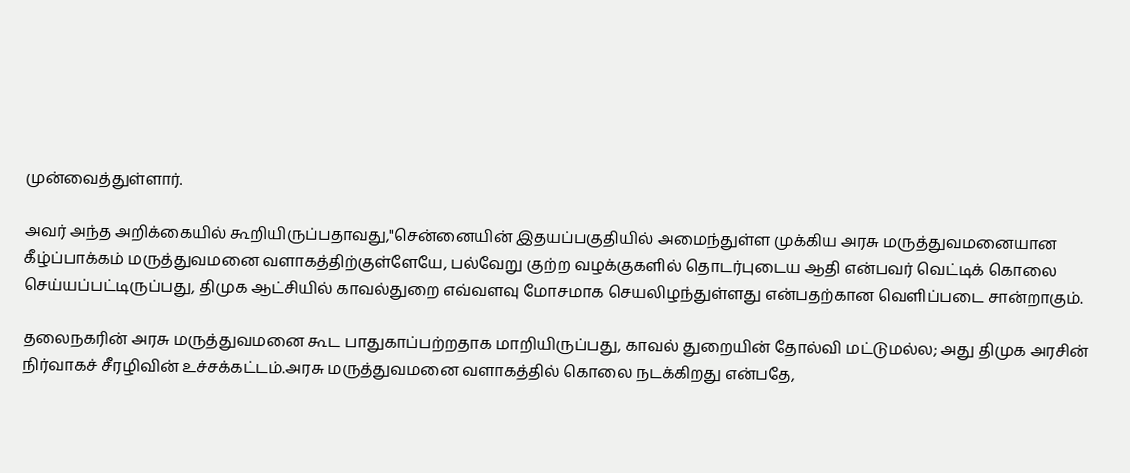முன்வைத்துள்ளார்.

அவர் அந்த அறிக்கையில் கூறியிருப்பதாவது,"சென்னையின் இதயப்பகுதியில் அமைந்துள்ள முக்கிய அரசு மருத்துவமனையான கீழ்ப்பாக்கம் மருத்துவமனை வளாகத்திற்குள்ளேயே, பல்வேறு குற்ற வழக்குகளில் தொடர்புடைய ஆதி என்பவர் வெட்டிக் கொலை செய்யப்பட்டிருப்பது, திமுக ஆட்சியில் காவல்துறை எவ்வளவு மோசமாக செயலிழந்துள்ளது என்பதற்கான வெளிப்படை சான்றாகும்.

தலைநகரின் அரசு மருத்துவமனை கூட பாதுகாப்பற்றதாக மாறியிருப்பது, காவல் துறையின் தோல்வி மட்டுமல்ல; அது திமுக அரசின் நிர்வாகச் சீரழிவின் உச்சக்கட்டம்.அரசு மருத்துவமனை வளாகத்தில் கொலை நடக்கிறது என்பதே,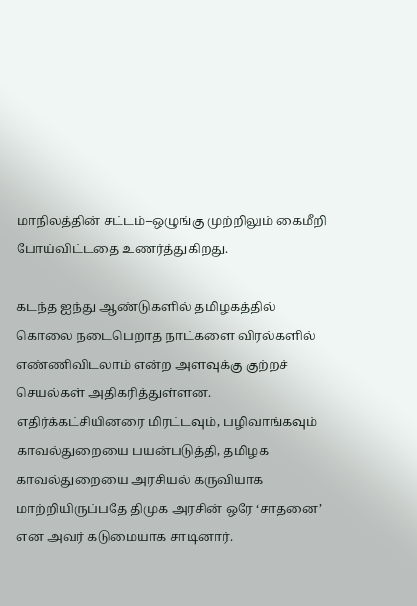மாநிலத்தின் சட்டம்–ஒழுங்கு முற்றிலும் கைமீறி போய்விட்டதை உணர்த்துகிறது.

கடந்த ஐந்து ஆண்டுகளில் தமிழகத்தில் கொலை நடைபெறாத நாட்களை விரல்களில் எண்ணிவிடலாம் என்ற அளவுக்கு குற்றச் செயல்கள் அதிகரித்துள்ளன. எதிர்க்கட்சியினரை மிரட்டவும், பழிவாங்கவும் காவல்துறையை பயன்படுத்தி, தமிழக காவல்துறையை அரசியல் கருவியாக மாற்றியிருப்பதே திமுக அரசின் ஒரே ‘சாதனை’ என அவர் கடுமையாக சாடினார்.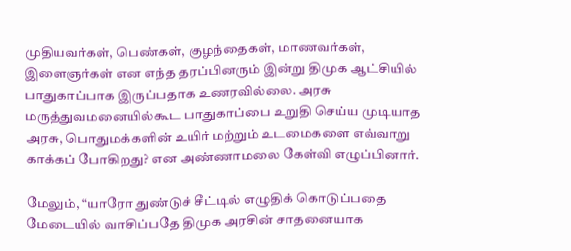முதியவர்கள், பெண்கள், குழந்தைகள், மாணவர்கள், இளைஞர்கள் என எந்த தரப்பினரும் இன்று திமுக ஆட்சியில் பாதுகாப்பாக இருப்பதாக உணரவில்லை. அரசு மருத்துவமனையில்கூட பாதுகாப்பை உறுதி செய்ய முடியாத அரசு, பொதுமக்களின் உயிர் மற்றும் உடமைகளை எவ்வாறு காக்கப் போகிறது? என அண்ணாமலை கேள்வி எழுப்பினார்.

மேலும், “யாரோ துண்டுச் சீட்டில் எழுதிக் கொடுப்பதை மேடையில் வாசிப்பதே திமுக அரசின் சாதனையாக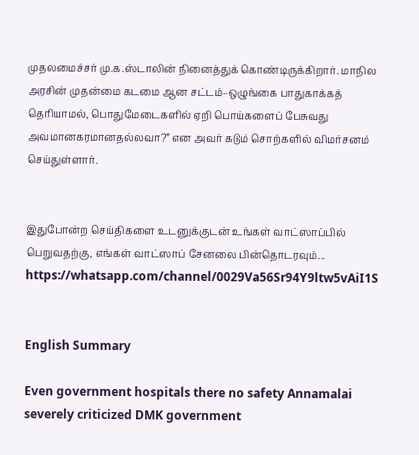முதலமைச்சர் மு.க.ஸ்டாலின் நினைத்துக் கொண்டிருக்கிறார். மாநில அரசின் முதன்மை கடமை ஆன சட்டம்–ஒழுங்கை பாதுகாக்கத் தெரியாமல், பொதுமேடைகளில் ஏறி பொய்களைப் பேசுவது அவமானகரமானதல்லவா?” என அவர் கடும் சொற்களில் விமர்சனம் செய்துள்ளார்.


இதுபோன்ற செய்திகளை உடனுக்குடன் உங்கள் வாட்ஸாப்பில் பெறுவதற்கு, எங்கள் வாட்ஸாப் சேனலை பின்தொடரவும்... https://whatsapp.com/channel/0029Va56Sr94Y9ltw5vAiI1S


English Summary

Even government hospitals there no safety Annamalai severely criticized DMK government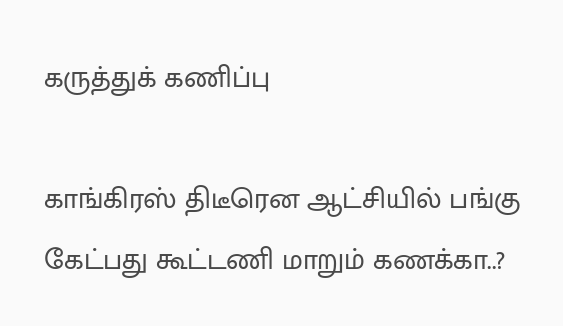கருத்துக் கணிப்பு

காங்கிரஸ் திடீரென ஆட்சியில் பங்கு கேட்பது கூட்டணி மாறும் கணக்கா..?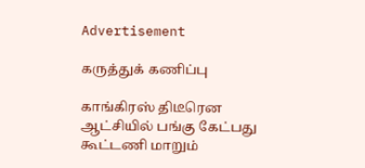Advertisement

கருத்துக் கணிப்பு

காங்கிரஸ் திடீரென ஆட்சியில் பங்கு கேட்பது கூட்டணி மாறும்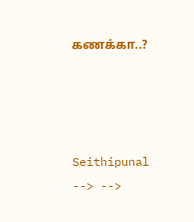கணக்கா..?




Seithipunal
--> -->